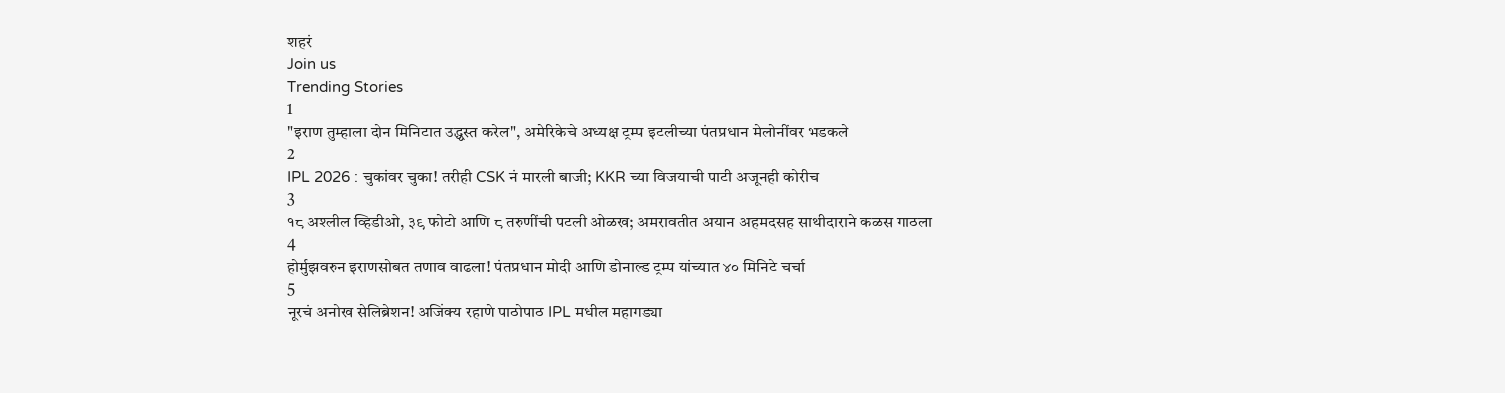शहरं
Join us
Trending Stories
1
"इराण तुम्हाला दोन मिनिटात उद्ध्वस्त करेल", अमेरिकेचे अध्यक्ष ट्रम्प इटलीच्या पंतप्रधान मेलोनींवर भडकले
2
IPL 2026 : चुकांवर चुका! तरीही CSK नं मारली बाजी; KKR च्या विजयाची पाटी अजूनही कोरीच
3
१८ अश्लील व्हिडीओ, ३९ फोटो आणि ८ तरुणींची पटली ओळख; अमरावतीत अयान अहमदसह साथीदाराने कळस गाठला
4
होर्मुझवरुन इराणसोबत तणाव वाढला! पंतप्रधान मोदी आणि डोनाल्ड ट्रम्प यांच्यात ४० मिनिटे चर्चा
5
नूरचं अनोख सेलिब्रेशन! अजिंक्य रहाणे पाठोपाठ IPL मधील महागड्या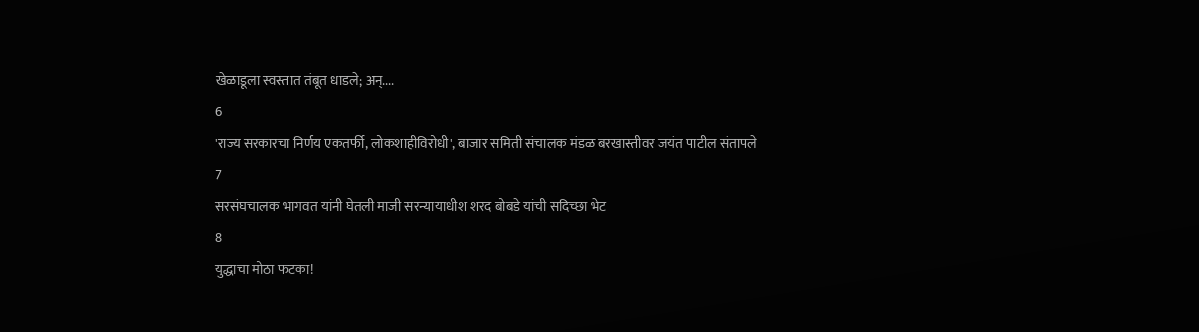खेळाडूला स्वस्तात तंबूत धाडले; अन्....
6
'राज्य सरकारचा निर्णय एकतर्फी, लोकशाहीविरोधी', बाजार समिती संचालक मंडळ बरखास्तीवर जयंत पाटील संतापले
7
सरसंघचालक भागवत यांनी घेतली माजी सरन्यायाधीश शरद बोबडे यांची सदिच्छा भेट
8
युद्धाचा मोठा फटका!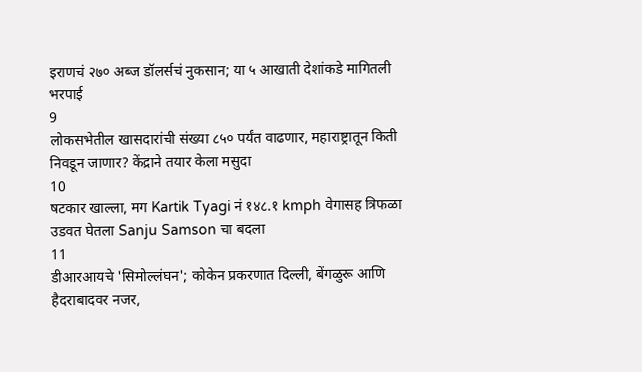इराणचं २७० अब्ज डॉलर्सचं नुकसान; या ५ आखाती देशांकडे मागितली भरपाई
9
लोकसभेतील खासदारांची संख्या ८५० पर्यंत वाढणार, महाराष्ट्रातून किती निवडून जाणार? केंद्राने तयार केला मसुदा
10
षटकार खाल्ला, मग Kartik Tyagi नं १४८.१ kmph वेगासह त्रिफळा उडवत घेतला Sanju Samson चा बदला
11
डीआरआयचे 'सिमोल्लंघन'; कोकेन प्रकरणात दिल्ली, बेंगळुरू आणि हैदराबादवर नजर,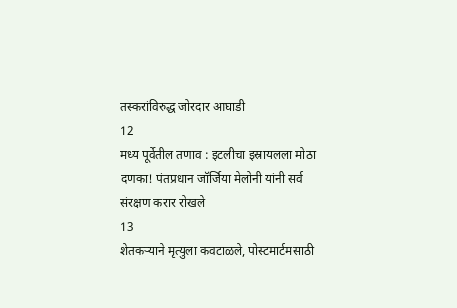तस्करांविरुद्ध जोरदार आघाडी
12
मध्य पूर्वेतील तणाव : इटलीचा इस्रायलला मोठा दणका! पंतप्रधान जॉर्जिया मेलोनी यांनी सर्व संरक्षण करार रोखले
13
शेतकऱ्याने मृत्युला कवटाळले, पोस्टमार्टमसाठी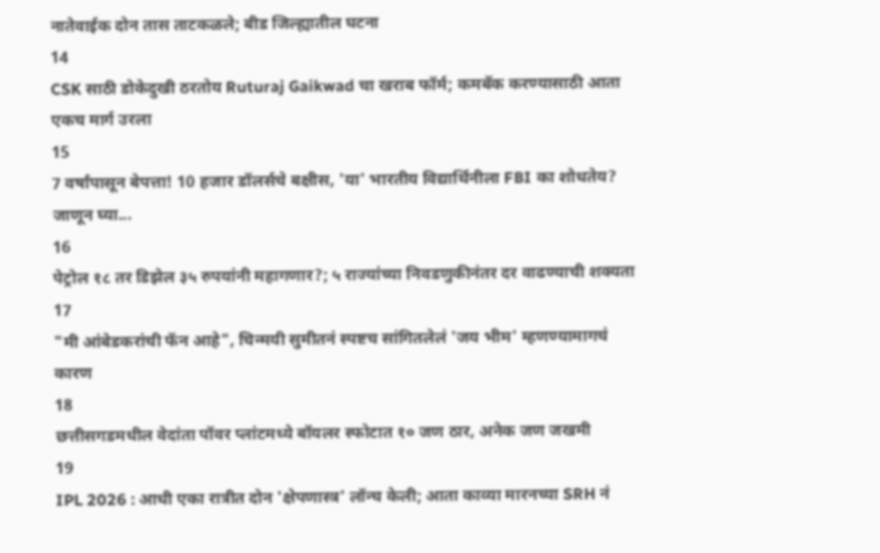नातेवाईक दोन तास ताटकळले; बीड जिल्ह्यातील घटना
14
CSK साठी डोकेदुखी ठरतोय Ruturaj Gaikwad चा खराब फॉर्म; कमबॅक करण्यासाठी आता एकच मार्ग उरला
15
7 वर्षांपासून बेपत्ता! 10 हजार डॉलर्सचे बक्षीस, 'या' भारतीय विद्यार्थिनीला FBI का शोधतेय? जाणून घ्या...
16
पेट्रोल १८ तर डिझेल ३५ रुपयांनी महागणार?; ५ राज्यांच्या निवडणुकीनंतर दर वाढण्याची शक्यता
17
"मी आंबेडकरांची फॅन आहे", चिन्मयी सुमीतनं स्पष्टच सांगितलेलं 'जय भीम' म्हणण्यामागचं कारण
18
छत्तीसगडमधील वेदांता पॉवर प्लांटमध्ये बॉयलर स्फोटात १० जण ठार, अनेक जण जखमी
19
IPL 2026 : आधी एका रात्रीत दोन 'क्षेपणास्त्र' लॉन्च केली; आता काव्या मारनच्या SRH नं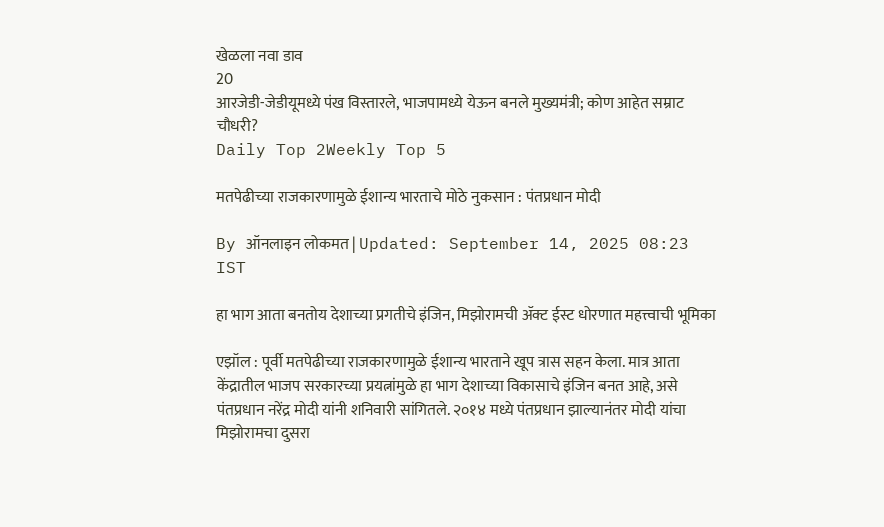खेळला नवा डाव
20
आरजेडी-जेडीयूमध्ये पंख विस्तारले, भाजपामध्ये येऊन बनले मुख्यमंत्री; कोण आहेत सम्राट चौधरी?
Daily Top 2Weekly Top 5

मतपेढीच्या राजकारणामुळे ईशान्य भारताचे मोठे नुकसान : पंतप्रधान मोदी

By ऑनलाइन लोकमत | Updated: September 14, 2025 08:23 IST

हा भाग आता बनतोय देशाच्या प्रगतीचे इंजिन, मिझोरामची ॲक्ट ईस्ट धोरणात महत्त्वाची भूमिका

एझॉल : पूर्वी मतपेढीच्या राजकारणामुळे ईशान्य भारताने खूप त्रास सहन केला. मात्र आता केंद्रातील भाजप सरकारच्या प्रयत्नांमुळे हा भाग देशाच्या विकासाचे इंजिन बनत आहे, असे पंतप्रधान नरेंद्र मोदी यांनी शनिवारी सांगितले. २०१४ मध्ये पंतप्रधान झाल्यानंतर मोदी यांचा मिझोरामचा दुसरा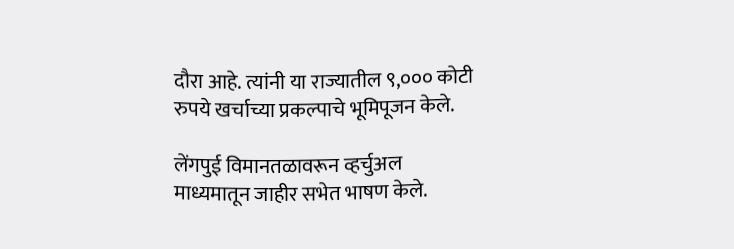दौरा आहे. त्यांनी या राज्यातील ९,००० कोटी रुपये खर्चाच्या प्रकल्पाचे भूमिपूजन केले.

लेंगपुई विमानतळावरून व्हर्चुअल माध्यमातून जाहीर सभेत भाषण केले.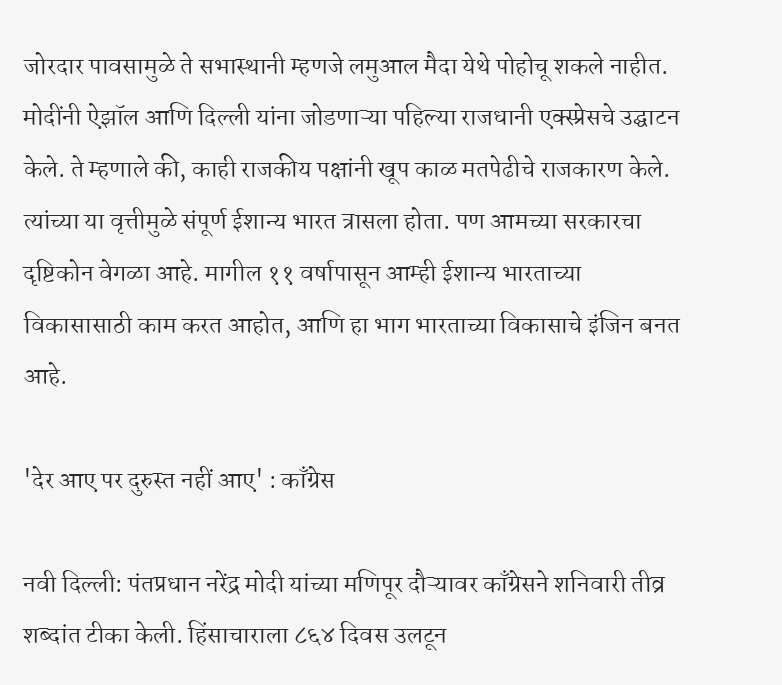जोरदार पावसामुळे ते सभास्थानी म्हणजे लमुआल मैदा येथे पोहोचू शकले नाहीत. मोदींनी ऐझॉल आणि दिल्ली यांना जोडणाऱ्या पहिल्या राजधानी एक्स्प्रेसचे उद्घाटन केले. ते म्हणाले की, काही राजकीय पक्षांनी खूप काळ मतपेढीचे राजकारण केले. त्यांच्या या वृत्तीमुळे संपूर्ण ईशान्य भारत त्रासला होता. पण आमच्या सरकारचा दृष्टिकोन वेगळा आहे. मागील ११ वर्षापासून आम्ही ईशान्य भारताच्या विकासासाठी काम करत आहोत, आणि हा भाग भारताच्या विकासाचे इंजिन बनत आहे.

'देर आए पर दुरुस्त नहीं आए' : काँग्रेस

नवी दिल्ली: पंतप्रधान नरेंद्र मोदी यांच्या मणिपूर दौऱ्यावर काँग्रेसने शनिवारी तीव्र शब्दांत टीका केली. हिंसाचाराला ८६४ दिवस उलटून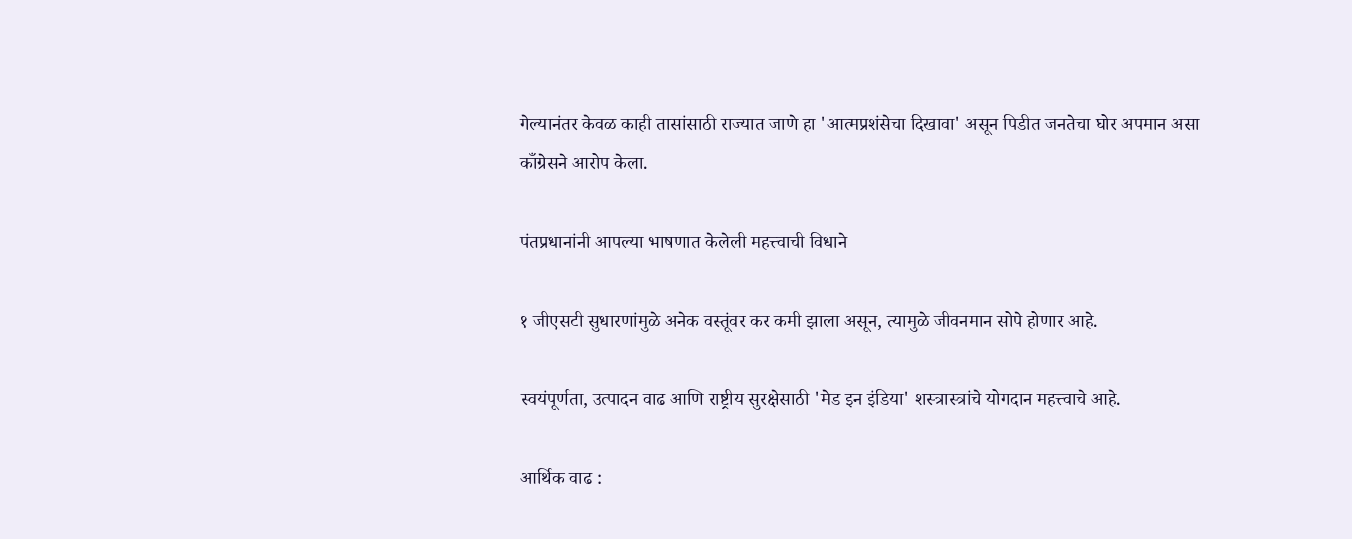गेल्यानंतर केवळ काही तासांसाठी राज्यात जाणे हा 'आत्मप्रशंसेचा दिखावा' असून पिडीत जनतेचा घोर अपमान असा काँग्रेसने आरोप केला.

पंतप्रधानांनी आपल्या भाषणात केलेली महत्त्वाची विधाने

१ जीएसटी सुधारणांमुळे अनेक वस्तूंवर कर कमी झाला असून, त्यामुळे जीवनमान सोपे होणार आहे.

स्वयंपूर्णता, उत्पादन वाढ आणि राष्ट्रीय सुरक्षेसाठी 'मेड इन इंडिया' शस्त्रास्त्रांचे योगदान महत्त्वाचे आहे.

आर्थिक वाढ :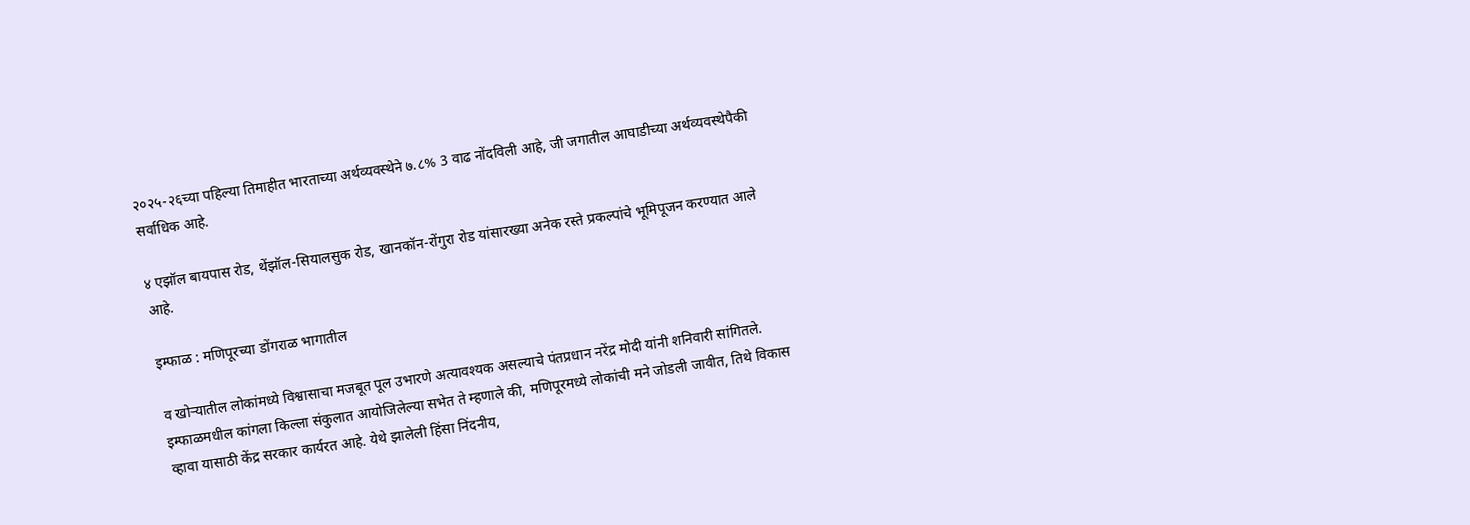२०२५-२६च्या पहिल्या तिमाहीत भारताच्या अर्थव्यवस्थेने ७.८% 3 वाढ नोंदविली आहे, जी जगातील आघाडीच्या अर्थव्यवस्थेपैकी सर्वाधिक आहे.

४ एझॉल बायपास रोड, थेंझॉल-सियालसुक रोड, खानकॉन-रोंगुरा रोड यांसारख्या अनेक रस्ते प्रकल्पांचे भूमिपूजन करण्यात आले आहे.

इम्फाळ : मणिपूरच्या डोंगराळ भागातील

व खोऱ्यातील लोकांमध्ये विश्वासाचा मजबूत पूल उभारणे अत्यावश्यक असल्याचे पंतप्रधान नरेंद्र मोदी यांनी शनिवारी सांगितले. इम्फाळमधील कांगला किल्ला संकुलात आयोजिलेल्या सभेत ते म्हणाले की, मणिपूरमध्ये लोकांची मने जोडली जावीत, तिथे विकास व्हावा यासाठी केंद्र सरकार कार्यरत आहे. येथे झालेली हिंसा निंदनीय,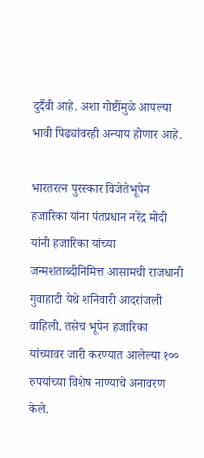दुर्दैवी आहे. अशा गोष्टींमुळे आपल्या भावी पिढ्यांवरही अन्याय होणार आहे.

भारतरत्न पुरस्कार विजेतेभूपेन हजारिका यांना पंतप्रधान नरेंद्र मोदी यांनी हजारिका यांच्या जन्मशताब्दीनिमित्त आसामची राजधानी गुवाहाटी येथे शनिवारी आदरांजली वाहिली. तसेच भूपेन हजारिका यांच्यावर जारी करण्यात आलेल्या १०० रुपयांच्या विशेष नाण्याचे अनावरण केले.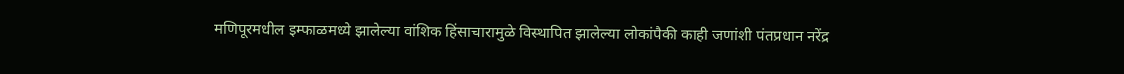मणिपूरमधील इम्फाळमध्ये झालेल्या वांशिक हिंसाचारामुळे विस्थापित झालेल्या लोकांपैकी काही जणांशी पंतप्रधान नरेंद्र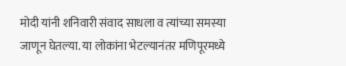मोदी यांनी शनिवारी संवाद साधला व त्यांच्या समस्या जाणून घेतल्या. या लोकांना भेटल्यानंतर मणिपूरमध्ये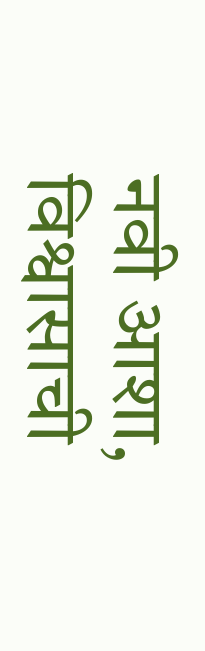नवी आशा, विश्वासाची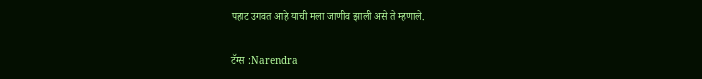पहाट उगवत आहे याची मला जाणीव झाली असे ते म्हणाले.

टॅग्स :Narendra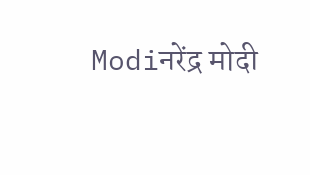Modiनरेंद्र मोदी